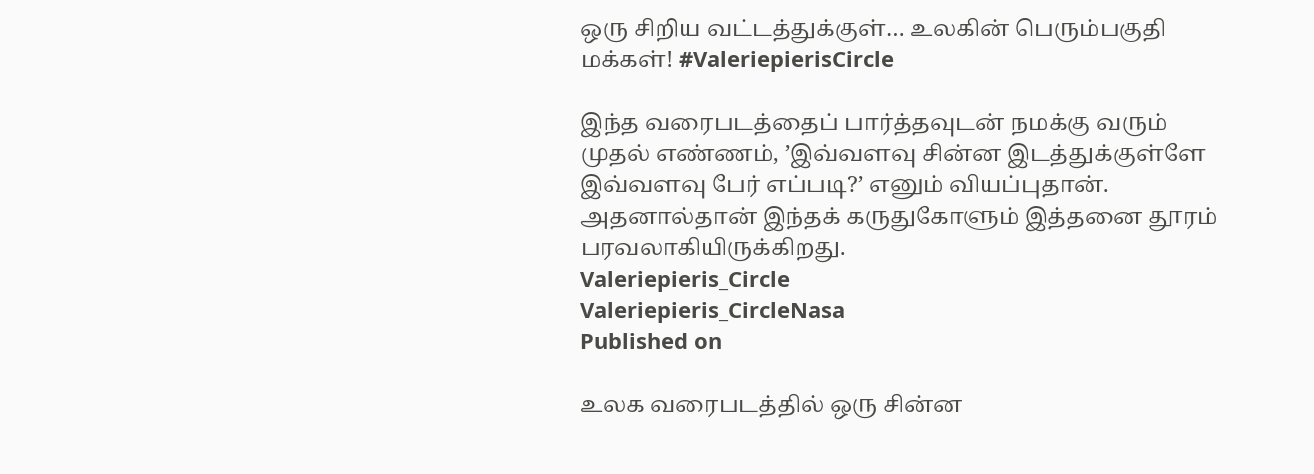ஒரு சிறிய வட்டத்துக்குள்… உலகின் பெரும்பகுதி மக்கள்! #ValeriepierisCircle

இந்த வரைபடத்தைப் பார்த்தவுடன் நமக்கு வரும் முதல் எண்ணம், ’இவ்வளவு சின்ன இடத்துக்குள்ளே இவ்வளவு பேர் எப்படி?’ எனும் வியப்புதான். அதனால்தான் இந்தக் கருதுகோளும் இத்தனை தூரம் பரவலாகியிருக்கிறது.
Valeriepieris_Circle
Valeriepieris_CircleNasa
Published on

உலக வரைபடத்தில் ஒரு சின்ன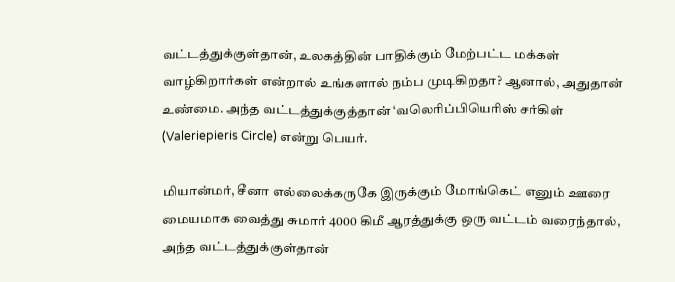வட்டத்துக்குள்தான், உலகத்தின் பாதிக்கும் மேற்பட்ட மக்கள் வாழ்கிறார்கள் என்றால் உங்களால் நம்ப முடிகிறதா? ஆனால், அதுதான் உண்மை. அந்த வட்டத்துக்குத்தான் ‘வலெரிப்பியெரிஸ் சர்கிள் (Valeriepieris Circle) என்று பெயர்.

மியான்மர், சீனா எல்லைக்கருகே இருக்கும் மோங்கெட் எனும் ஊரை மையமாக வைத்து சுமார் 4000 கிமீ ஆரத்துக்கு ஒரு வட்டம் வரைந்தால், அந்த வட்டத்துக்குள்தான்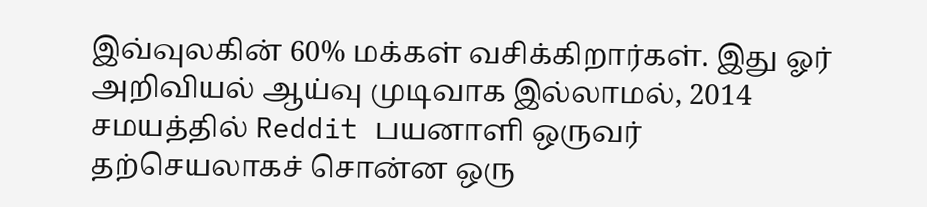இவ்வுலகின் 60% மக்கள் வசிக்கிறார்கள். இது ஓர் அறிவியல் ஆய்வு முடிவாக இல்லாமல், 2014 சமயத்தில் Reddit பயனாளி ஒருவர் தற்செயலாகச் சொன்ன ஒரு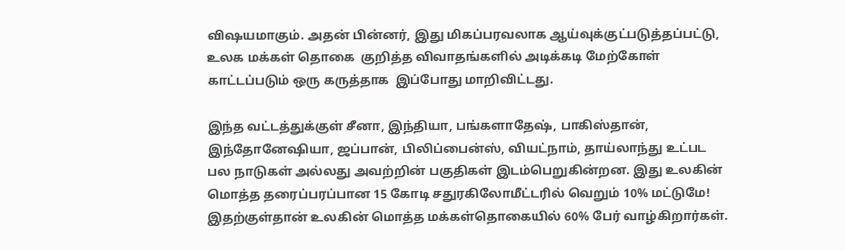விஷயமாகும். அதன் பின்னர், இது மிகப்பரவலாக ஆய்வுக்குட்படுத்தப்பட்டு, உலக மக்கள் தொகை  குறித்த விவாதங்களில் அடிக்கடி மேற்கோள் காட்டப்படும் ஒரு கருத்தாக  இப்போது மாறிவிட்டது.

இந்த வட்டத்துக்குள் சீனா, இந்தியா, பங்களாதேஷ், பாகிஸ்தான், இந்தோனேஷியா, ஜப்பான், பிலிப்பைன்ஸ், வியட்நாம், தாய்லாந்து உட்பட பல நாடுகள் அல்லது அவற்றின் பகுதிகள் இடம்பெறுகின்றன. இது உலகின் மொத்த தரைப்பரப்பான 15 கோடி சதுரகிலோமீட்டரில் வெறும் 10% மட்டுமே! இதற்குள்தான் உலகின் மொத்த மக்கள்தொகையில் 60% பேர் வாழ்கிறார்கள்.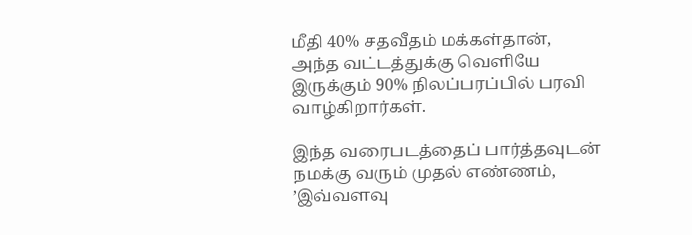மீதி 40% சதவீதம் மக்கள்தான், அந்த வட்டத்துக்கு வெளியே இருக்கும் 90% நிலப்பரப்பில் பரவி வாழ்கிறார்கள்.

இந்த வரைபடத்தைப் பார்த்தவுடன் நமக்கு வரும் முதல் எண்ணம், ’இவ்வளவு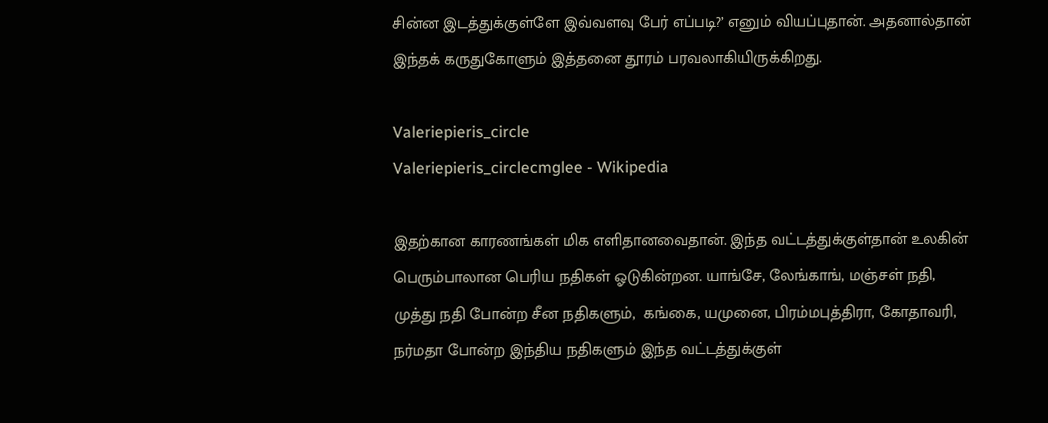சின்ன இடத்துக்குள்ளே இவ்வளவு பேர் எப்படி?’ எனும் வியப்புதான். அதனால்தான் இந்தக் கருதுகோளும் இத்தனை தூரம் பரவலாகியிருக்கிறது.

Valeriepieris_circle
Valeriepieris_circlecmglee - Wikipedia

இதற்கான காரணங்கள் மிக எளிதானவைதான். இந்த வட்டத்துக்குள்தான் உலகின் பெரும்பாலான பெரிய நதிகள் ஓடுகின்றன. யாங்சே, லேங்காங், மஞ்சள் நதி, முத்து நதி போன்ற சீன நதிகளும்,  கங்கை, யமுனை, பிரம்மபுத்திரா, கோதாவரி, நர்மதா போன்ற இந்திய நதிகளும் இந்த வட்டத்துக்குள்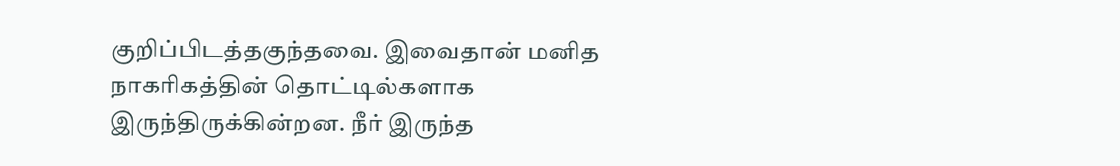குறிப்பிடத்தகுந்தவை. இவைதான் மனித நாகரிகத்தின் தொட்டில்களாக இருந்திருக்கின்றன. நீர் இருந்த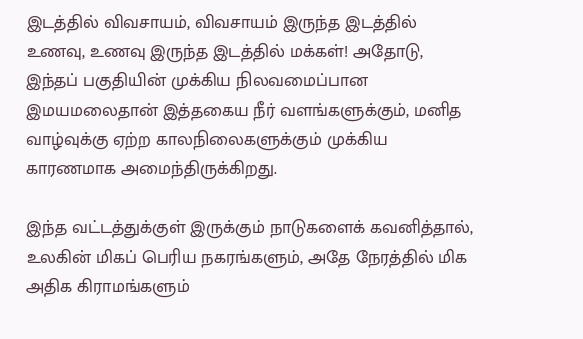இடத்தில் விவசாயம், விவசாயம் இருந்த இடத்தில் உணவு, உணவு இருந்த இடத்தில் மக்கள்! அதோடு, இந்தப் பகுதியின் முக்கிய நிலவமைப்பான இமயமலைதான் இத்தகைய நீர் வளங்களுக்கும், மனித வாழ்வுக்கு ஏற்ற காலநிலைகளுக்கும் முக்கிய காரணமாக அமைந்திருக்கிறது.

இந்த வட்டத்துக்குள் இருக்கும் நாடுகளைக் கவனித்தால், உலகின் மிகப் பெரிய நகரங்களும், அதே நேரத்தில் மிக அதிக கிராமங்களும்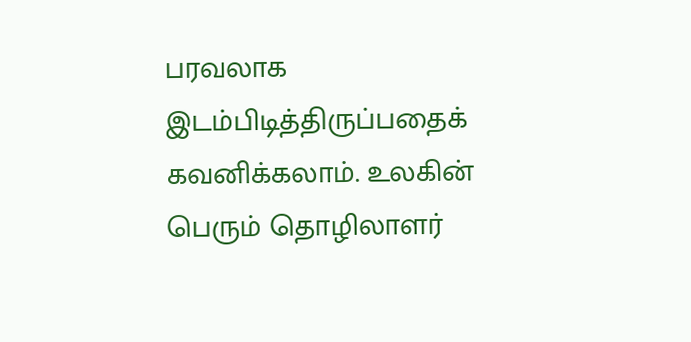பரவலாக இடம்பிடித்திருப்பதைக் கவனிக்கலாம். உலகின் பெரும் தொழிலாளர்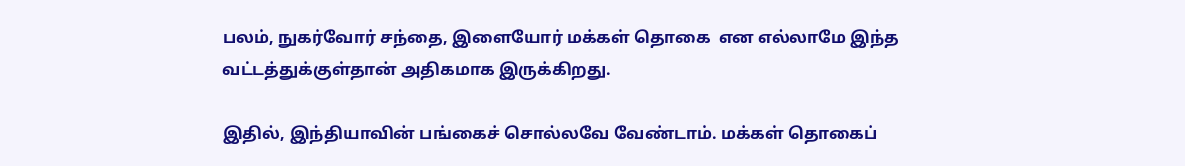பலம், நுகர்வோர் சந்தை, இளையோர் மக்கள் தொகை  என எல்லாமே இந்த வட்டத்துக்குள்தான் அதிகமாக இருக்கிறது.

இதில், இந்தியாவின் பங்கைச் சொல்லவே வேண்டாம். மக்கள் தொகைப்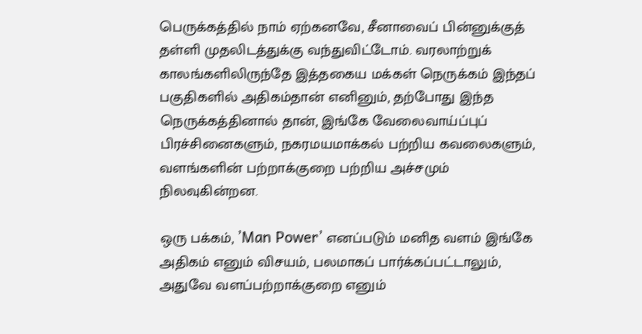பெருக்கத்தில் நாம் ஏற்கனவே, சீனாவைப் பின்னுக்குத் தள்ளி முதலிடத்துக்கு வந்துவிட்டோம். வரலாற்றுக் காலங்களிலிருந்தே இத்தகைய மக்கள் நெருக்கம் இந்தப் பகுதிகளில் அதிகம்தான் எனினும், தற்போது இந்த நெருக்கத்தினால் தான், இங்கே வேலைவாய்ப்புப் பிரச்சினைகளும், நகரமயமாக்கல் பற்றிய கவலைகளும், வளங்களின் பற்றாக்குறை பற்றிய அச்சமும் நிலவுகின்றன.

ஒரு பக்கம், ’Man Power’ எனப்படும் மனித வளம் இங்கே அதிகம் எனும் விசயம், பலமாகப் பார்க்கப்பட்டாலும், அதுவே வளப்பற்றாக்குறை எனும்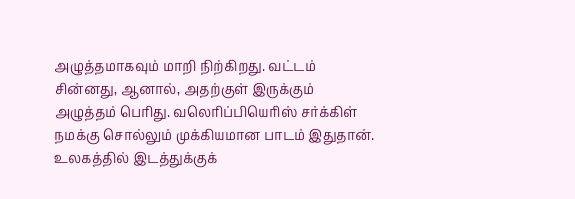அழுத்தமாகவும் மாறி நிற்கிறது. வட்டம் சின்னது, ஆனால், அதற்குள் இருக்கும் அழுத்தம் பெரிது. வலெரிப்பியெரிஸ் சர்க்கிள் நமக்கு சொல்லும் முக்கியமான பாடம் இதுதான். உலகத்தில் இடத்துக்குக்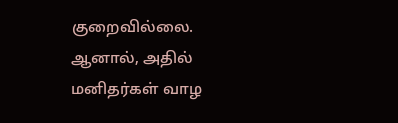குறைவில்லை. ஆனால், அதில் மனிதர்கள் வாழ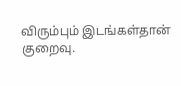விரும்பும் இடங்கள்தான் குறைவு.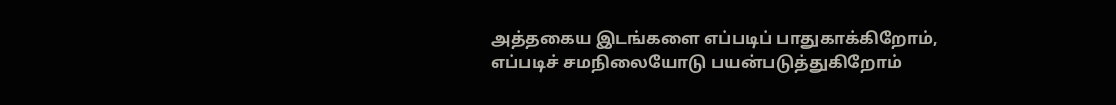அத்தகைய இடங்களை எப்படிப் பாதுகாக்கிறோம், எப்படிச் சமநிலையோடு பயன்படுத்துகிறோம்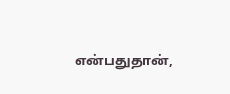என்பதுதான்,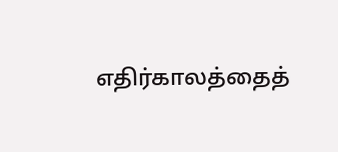எதிர்காலத்தைத்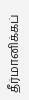தீர்மானிக்கப்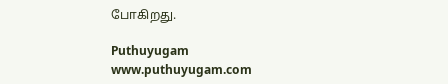போகிறது.

Puthuyugam
www.puthuyugam.com